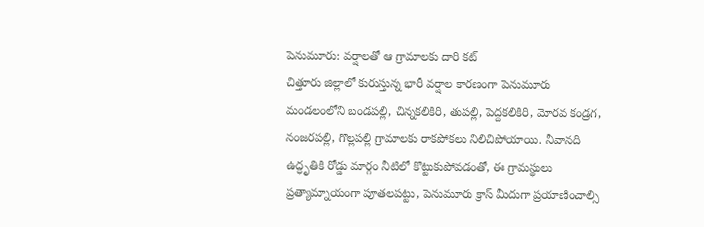పెనుమూరు: వర్షాలతో ఆ గ్రామాలకు దారి కట్
చిత్తూరు జిల్లాలో కురుస్తున్న భారీ వర్షాల కారణంగా పెనుమూరు మండలంలోని బండపల్లి, చిన్నకలికిరి, తుపల్లి, పెద్దకలికిరి, మోరవ కండ్రగ, నంజరపల్లి, గొల్లపల్లి గ్రామాలకు రాకపోకలు నిలిచిపోయాయి. నీవానది ఉద్ధృతికి రోడ్డు మార్గం నీటిలో కొట్టుకుపోవడంతో, ఈ గ్రామస్థులు ప్రత్యామ్నాయంగా పూతలపట్టు, పెనుమూరు క్రాస్ మీదుగా ప్రయాణించాల్సి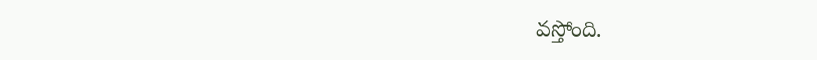వస్తోంది.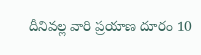దీనివల్ల వారి ప్రయాణ దూరం 10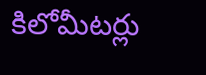కిలోమీటర్లు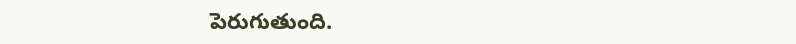పెరుగుతుంది.